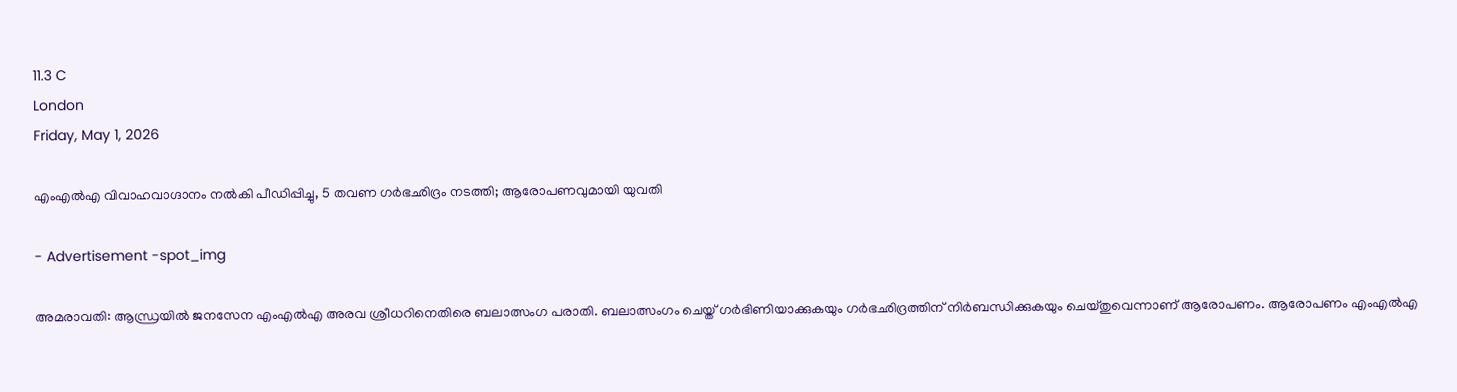11.3 C
London
Friday, May 1, 2026

എംഎല്‍എ വിവാഹവാഗ്ദാനം നല്‍കി പീഡിപ്പിച്ചു, 5 തവണ ഗര്‍ഭഛിദ്രം നടത്തി; ആരോപണവുമായി യുവതി

- Advertisement -spot_img

അമരാവതി: ആന്ധ്രയില്‍ ജനസേന എംഎല്‍എ അരവ ശ്രീധറിനെതിരെ ബലാത്സംഗ പരാതി. ബലാത്സംഗം ചെയ്ത് ഗര്‍ഭിണിയാക്കുകയും ഗര്‍ഭഛിദ്രത്തിന് നിര്‍ബന്ധിക്കുകയും ചെയ്തുവെന്നാണ് ആരോപണം. ആരോപണം എംഎല്‍എ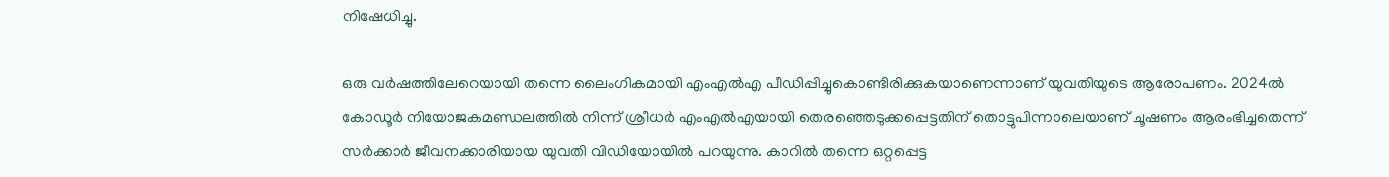നിഷേധിച്ചു.

ഒരു വര്‍ഷത്തിലേറെയായി തന്നെ ലൈംഗികമായി എംഎല്‍എ പീഡിപ്പിച്ചുകൊണ്ടിരിക്കുകയാണെന്നാണ് യുവതിയുടെ ആരോപണം. 2024ല്‍ കോഡൂര്‍ നിയോജകമണ്ഡലത്തില്‍ നിന്ന് ശ്രീധര്‍ എംഎല്‍എയായി തെരഞ്ഞെടുക്കപ്പെട്ടതിന് തൊട്ടുപിന്നാലെയാണ് ചൂഷണം ആരംഭിച്ചതെന്ന് സര്‍ക്കാര്‍ ജീവനക്കാരിയായ യുവതി വിഡിയോയില്‍ പറയുന്നു. കാറില്‍ തന്നെ ഒറ്റപ്പെട്ട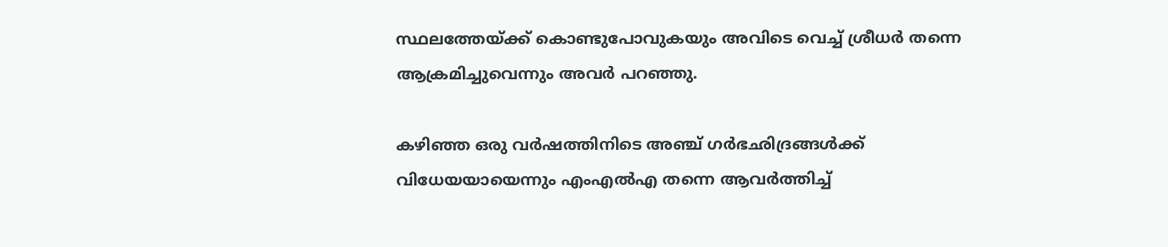സ്ഥലത്തേയ്ക്ക് കൊണ്ടുപോവുകയും അവിടെ വെച്ച് ശ്രീധര്‍ തന്നെ ആക്രമിച്ചുവെന്നും അവര്‍ പറഞ്ഞു.

കഴിഞ്ഞ ഒരു വര്‍ഷത്തിനിടെ അഞ്ച് ഗര്‍ഭഛിദ്രങ്ങള്‍ക്ക് വിധേയയായെന്നും എംഎല്‍എ തന്നെ ആവര്‍ത്തിച്ച്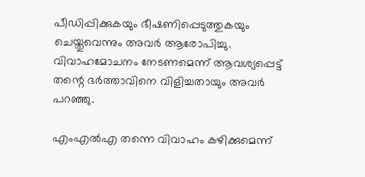പീഡിപ്പിക്കുകയും ഭീഷണിപ്പെടുത്തുകയും ചെയ്തുവെന്നും അവര്‍ ആരോപിച്ചു. വിവാഹമോചനം നേടണമെന്ന് ആവശ്യപ്പെട്ട് തന്റെ ഭര്‍ത്താവിനെ വിളിച്ചതായും അവര്‍ പറഞ്ഞു.

എംഎല്‍എ തന്നെ വിവാഹം കഴിക്കുമെന്ന്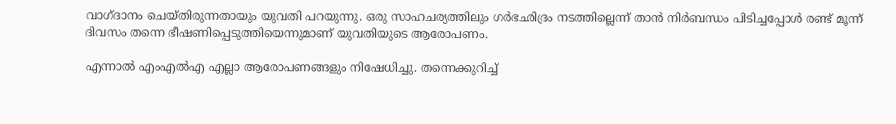വാഗ്ദാനം ചെയ്തിരുന്നതായും യുവതി പറയുന്നു. ഒരു സാഹചര്യത്തിലും ഗര്‍ഭഛിദ്രം നടത്തില്ലെന്ന് താന്‍ നിര്‍ബന്ധം പിടിച്ചപ്പോള്‍ രണ്ട് മൂന്ന് ദിവസം തന്നെ ഭീഷണിപ്പെടുത്തിയെന്നുമാണ് യുവതിയുടെ ആരോപണം.

എന്നാല്‍ എംഎല്‍എ എല്ലാ ആരോപണങ്ങളും നിഷേധിച്ചു. തന്നെക്കുറിച്ച്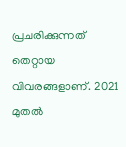പ്രചരിക്കുന്നത് തെറ്റായ വിവരങ്ങളാണ്. 2021 മുതല്‍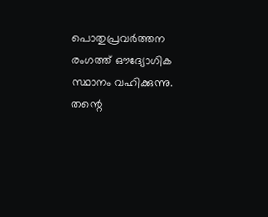പൊതുപ്രവര്‍ത്തന രംഗത്ത് ഔദ്യോഗിക സ്ഥാനം വഹിക്കുന്നു. തന്റെ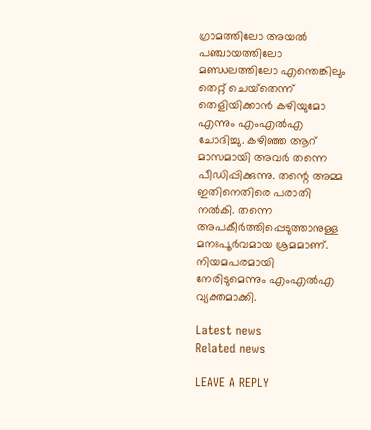ഗ്രാമത്തിലോ അയല്‍ പഞ്ചായത്തിലോ മണ്ഡലത്തിലോ എന്തെങ്കിലും തെറ്റ് ചെയ്‌തെന്ന് തെളിയിക്കാന്‍ കഴിയുമോ എന്നും എംഎല്‍എ ചോദിച്ചു. കഴിഞ്ഞ ആറ് മാസമായി അവര്‍ തന്നെ പീഡിപ്പിക്കുന്നു. തന്റെ അമ്മ ഇതിനെതിരെ പരാതി നല്‍കി. തന്നെ അപകീര്‍ത്തിപ്പെടുത്താനുള്ള മനഃപൂര്‍വമായ ശ്രമമാണ്. നിയമപരമായി നേരിടുമെന്നും എംഎല്‍എ വ്യക്തമാക്കി.

Latest news
Related news

LEAVE A REPLY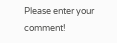Please enter your comment!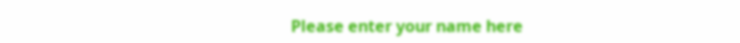Please enter your name here